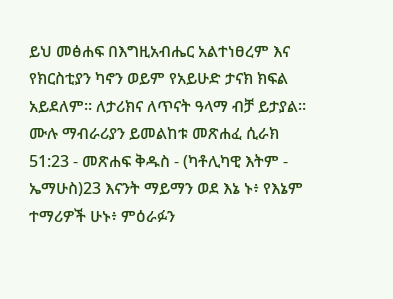ይህ መፅሐፍ በእግዚአብሔር አልተነፀረም እና የክርስቲያን ካኖን ወይም የአይሁድ ታናክ ክፍል አይደለም። ለታሪክና ለጥናት ዓላማ ብቻ ይታያል። ሙሉ ማብራሪያን ይመልከቱ መጽሐፈ ሲራክ 51:23 - መጽሐፍ ቅዱስ - (ካቶሊካዊ እትም - ኤማሁስ)23 እናንት ማይማን ወደ እኔ ኑ፥ የእኔም ተማሪዎች ሁኑ፥ ምዕራፉን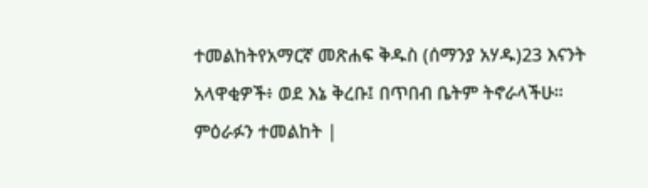ተመልከትየአማርኛ መጽሐፍ ቅዱስ (ሰማንያ አሃዱ)23 እናንት አላዋቂዎች፥ ወደ እኔ ቅረቡ፤ በጥበብ ቤትም ትኖራላችሁ። ምዕራፉን ተመልከት |